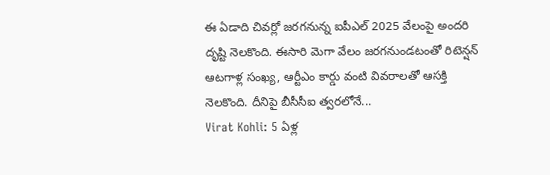ఈ ఏడాది చివర్లో జరగనున్న ఐపీఎల్ 2025 వేలంపై అందరి దృష్టి నెలకొంది. ఈసారి మెగా వేలం జరగనుండటంతో రిటెన్షన్ ఆటగాళ్ల సంఖ్య, ఆర్టీఎం కార్డు వంటి వివరాలతో ఆసక్తి నెలకొంది. దీనిపై బీసీసీఐ త్వరలోనే...
Virat Kohli: 5 ఏళ్ల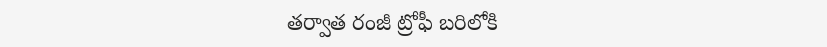తర్వాత రంజీ ట్రోఫీ బరిలోకి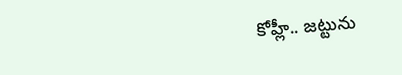కోహ్లీ.. జట్టును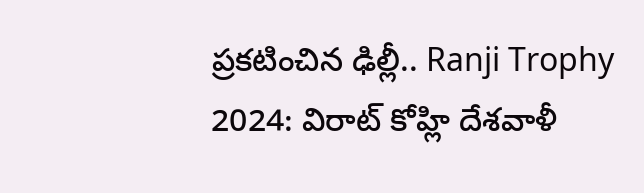ప్రకటించిన ఢిల్లీ.. Ranji Trophy 2024: విరాట్ కోహ్లి దేశవాళీ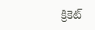క్రికెట్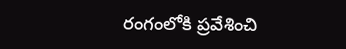రంగంలోకి ప్రవేశించి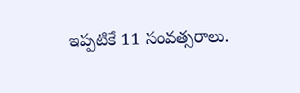ఇప్పటికే 11 సంవత్సరాలు.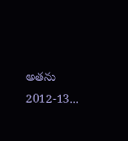అతను 2012-13...